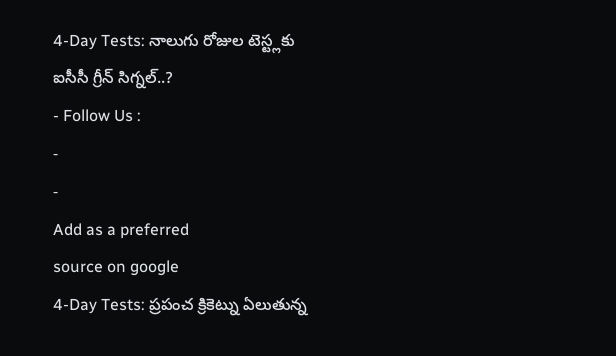4-Day Tests: నాలుగు రోజుల టెస్ట్లకు ఐసీసీ గ్రీన్ సిగ్నల్..?
- Follow Us :
-
-
Add as a preferred
source on google
4-Day Tests: ప్రపంచ క్రికెట్ను ఏలుతున్న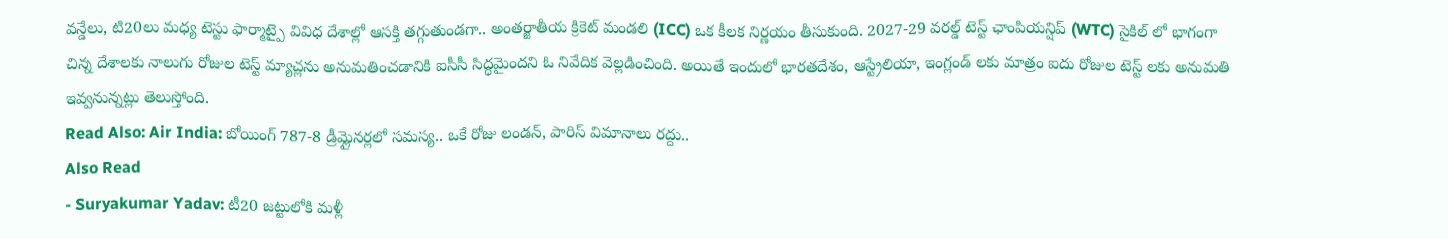వన్డేలు, టి20లు మధ్య టెస్టు ఫార్మాట్పై వివిధ దేశాల్లో ఆసక్తి తగ్గుతుండగా.. అంతర్జాతీయ క్రికెట్ మండలి (ICC) ఒక కీలక నిర్ణయం తీసుకుంది. 2027-29 వరల్డ్ టెస్ట్ ఛాంపియన్షిప్ (WTC) సైకిల్ లో భాగంగా చిన్న దేశాలకు నాలుగు రోజుల టెస్ట్ మ్యాచ్లను అనుమతించడానికి ఐసీసీ సిద్ధమైందని ఓ నివేదిక వెల్లడించింది. అయితే ఇందులో భారతదేశం, ఆస్ట్రేలియా, ఇంగ్లండ్ లకు మాత్రం ఐదు రోజుల టెస్ట్ లకు అనుమతి ఇవ్వనున్నట్లు తెలుస్తోంది.
Read Also: Air India: బోయింగ్ 787-8 డ్రీమ్లైనర్లలో సమస్య.. ఒకే రోజు లండన్, పారిస్ విమానాలు రద్దు..
Also Read
- Suryakumar Yadav: టీ20 జట్టులోకి మళ్లీ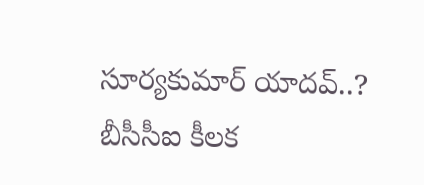సూర్యకుమార్ యాదవ్..? బీసీసీఐ కీలక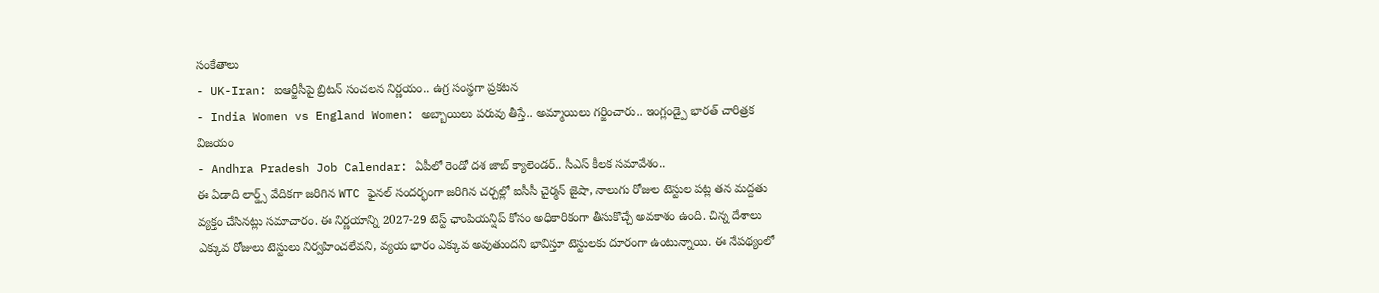సంకేతాలు
- UK-Iran: ఐఆర్జీసీపై బ్రిటన్ సంచలన నిర్ణయం.. ఉగ్ర సంస్థగా ప్రకటన
- India Women vs England Women: అబ్బాయిలు పరువు తీస్తే.. అమ్మాయిలు గర్జించారు.. ఇంగ్లండ్పై భారత్ చారిత్రక విజయం
- Andhra Pradesh Job Calendar: ఏపీలో రెండో దశ జాబ్ క్యాలెండర్.. సీఎస్ కీలక సమావేశం..
ఈ ఏడాది లార్డ్స్ వేదికగా జరిగిన WTC ఫైనల్ సందర్భంగా జరిగిన చర్చల్లో ఐసీసీ చైర్మన్ జైషా, నాలుగు రోజుల టెస్టుల పట్ల తన మద్దతు వ్యక్తం చేసినట్లు సమాచారం. ఈ నిర్ణయాన్ని 2027-29 టెస్ట్ ఛాంపియన్షిప్ కోసం అధికారికంగా తీసుకొచ్చే అవకాశం ఉంది. చిన్న దేశాలు ఎక్కువ రోజులు టెస్టులు నిర్వహించలేవని, వ్యయ భారం ఎక్కువ అవుతుందని భావిస్తూ టెస్టులకు దూరంగా ఉంటున్నాయి. ఈ నేపథ్యంలో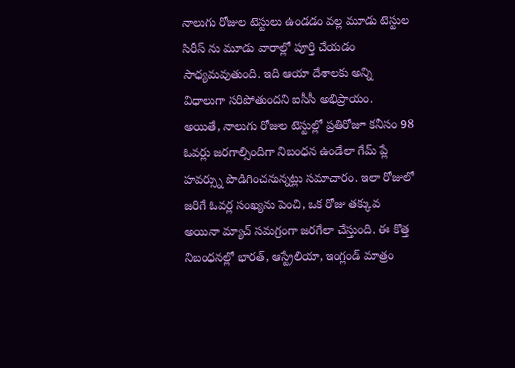నాలుగు రోజుల టెస్టులు ఉండడం వల్ల మూడు టెస్టుల సిరీస్ ను మూడు వారాల్లో పూర్తి చేయడం సాధ్యమవుతుంది. ఇది ఆయా దేశాలకు అన్ని విధాలుగా సరిపోతుందని ఐసీసీ అభిప్రాయం.
అయితే, నాలుగు రోజుల టెస్టుల్లో ప్రతిరోజూ కనీసం 98 ఓవర్లు జరగాల్సిందిగా నిబంధన ఉండేలా గేమ్ ప్లే హవర్స్ను పొడిగించనున్నట్లు సమాచారం. ఇలా రోజులో జరిగే ఓవర్ల సంఖ్యను పెంచి, ఒక రోజు తక్కువ అయినా మ్యాచ్ సమగ్రంగా జరగేలా చేస్తుంది. ఈ కొత్త నిబంధనల్లో భారత్, ఆస్ట్రేలియా, ఇంగ్లండ్ మాత్రం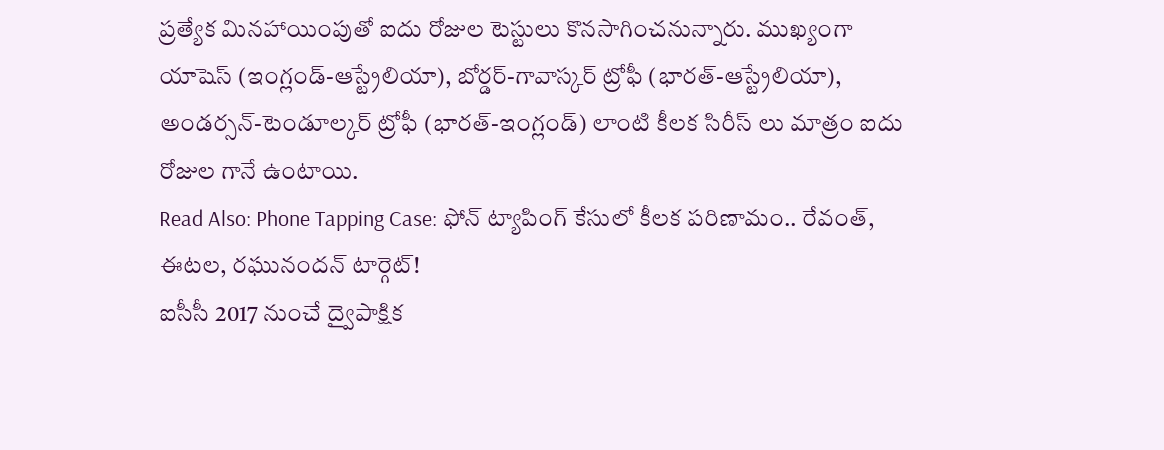ప్రత్యేక మినహాయింపుతో ఐదు రోజుల టెస్టులు కొనసాగించనున్నారు. ముఖ్యంగా యాషెస్ (ఇంగ్లండ్-ఆస్ట్రేలియా), బోర్డర్-గావాస్కర్ ట్రోఫీ (భారత్-ఆస్ట్రేలియా), అండర్సన్-టెండూల్కర్ ట్రోఫీ (భారత్-ఇంగ్లండ్) లాంటి కీలక సిరీస్ లు మాత్రం ఐదు రోజుల గానే ఉంటాయి.
Read Also: Phone Tapping Case: ఫోన్ ట్యాపింగ్ కేసులో కీలక పరిణామం.. రేవంత్, ఈటల, రఘునందన్ టార్గెట్!
ఐసీసీ 2017 నుంచే ద్వైపాక్షిక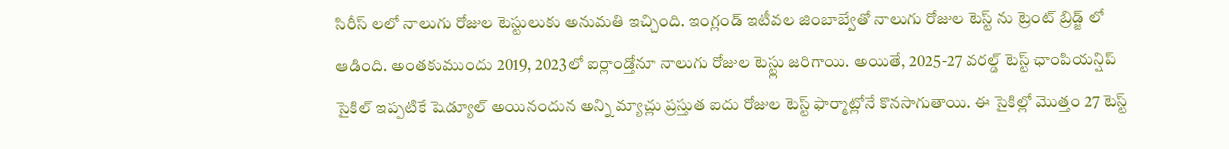సిరీస్ లలో నాలుగు రోజుల టెస్టులుకు అనుమతి ఇచ్చింది. ఇంగ్లండ్ ఇటీవల జింబాబ్వేతో నాలుగు రోజుల టెస్ట్ ను ట్రెంట్ బ్రిడ్జ్ లో ఆడింది. అంతకుముందు 2019, 2023లో ఐర్లాండ్తోనూ నాలుగు రోజుల టెస్ట్లు జరిగాయి. అయితే, 2025-27 వరల్డ్ టెస్ట్ ఛాంపియన్షిప్ సైకిల్ ఇప్పటికే షెడ్యూల్ అయినందున అన్ని మ్యాచ్లు ప్రస్తుత ఐదు రోజుల టెస్ట్ ఫార్మాట్లోనే కొనసాగుతాయి. ఈ సైకిల్లో మొత్తం 27 టెస్ట్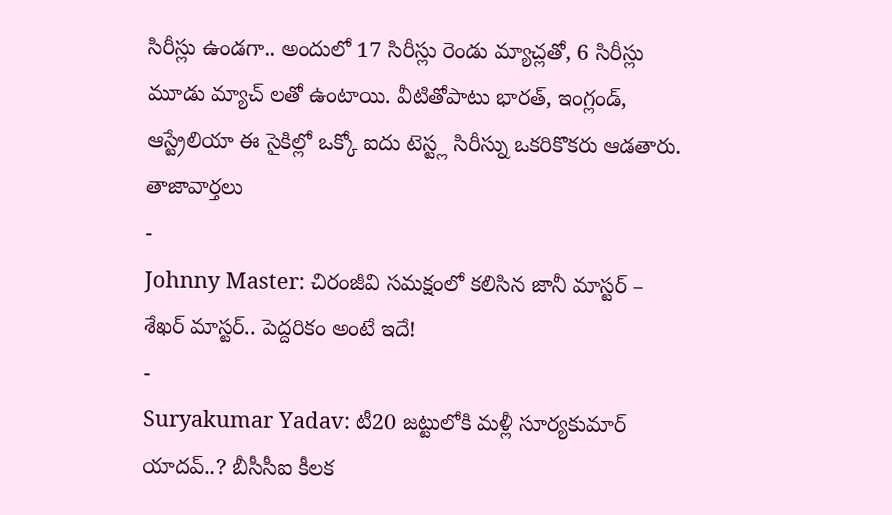సిరీస్లు ఉండగా.. అందులో 17 సిరీస్లు రెండు మ్యాచ్లతో, 6 సిరీస్లు మూడు మ్యాచ్ లతో ఉంటాయి. వీటితోపాటు భారత్, ఇంగ్లండ్, ఆస్ట్రేలియా ఈ సైకిల్లో ఒక్కో ఐదు టెస్ట్ల సిరీస్ను ఒకరికొకరు ఆడతారు.
తాజావార్తలు
-
Johnny Master: చిరంజీవి సమక్షంలో కలిసిన జానీ మాస్టర్ – శేఖర్ మాస్టర్.. పెద్దరికం అంటే ఇదే!
-
Suryakumar Yadav: టీ20 జట్టులోకి మళ్లీ సూర్యకుమార్ యాదవ్..? బీసీసీఐ కీలక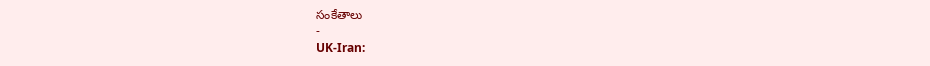సంకేతాలు
-
UK-Iran: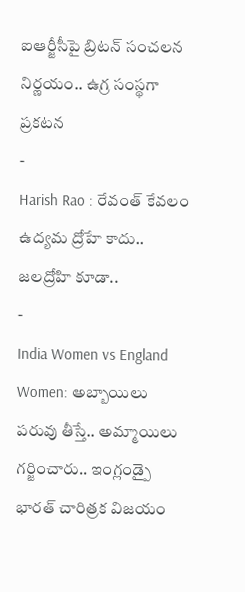ఐఆర్జీసీపై బ్రిటన్ సంచలన నిర్ణయం.. ఉగ్ర సంస్థగా ప్రకటన
-
Harish Rao : రేవంత్ కేవలం ఉద్యమ ద్రోహే కాదు.. జలద్రోహి కూడా..
-
India Women vs England Women: అబ్బాయిలు పరువు తీస్తే.. అమ్మాయిలు గర్జించారు.. ఇంగ్లండ్పై భారత్ చారిత్రక విజయం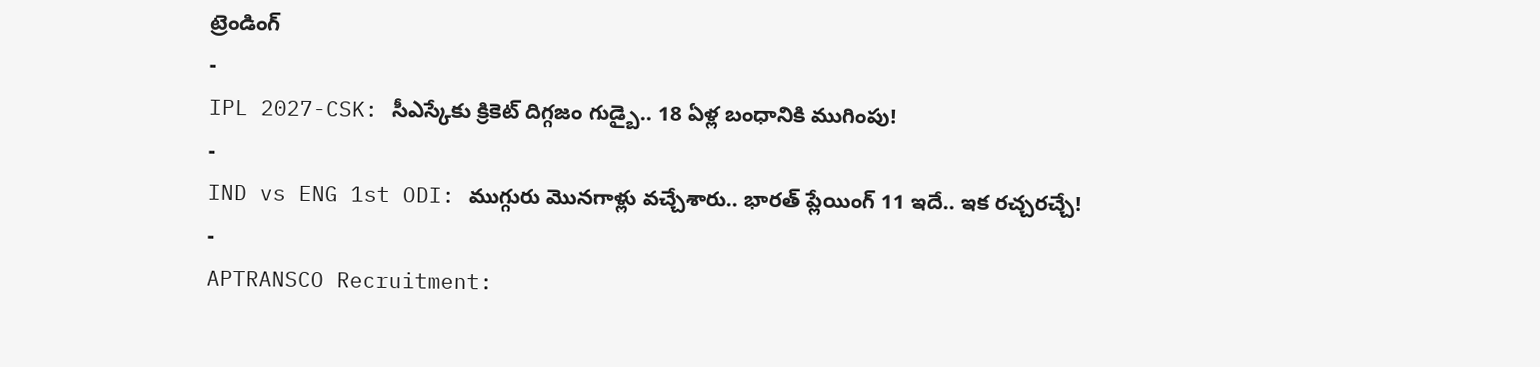ట్రెండింగ్
-
IPL 2027-CSK: సీఎస్కేకు క్రికెట్ దిగ్గజం గుడ్బై.. 18 ఏళ్ల బంధానికి ముగింపు!
-
IND vs ENG 1st ODI: ముగ్గురు మొనగాళ్లు వచ్చేశారు.. భారత్ ప్లేయింగ్ 11 ఇదే.. ఇక రచ్చరచ్చే!
-
APTRANSCO Recruitment: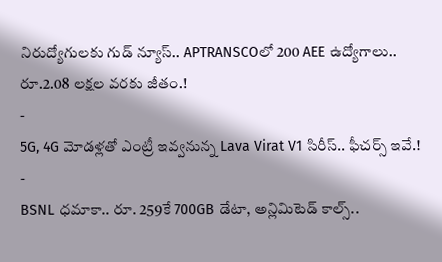నిరుద్యోగులకు గుడ్ న్యూస్.. APTRANSCOలో 200 AEE ఉద్యోగాలు.. రూ.2.08 లక్షల వరకు జీతం.!
-
5G, 4G మోడళ్లతో ఎంట్రీ ఇవ్వనున్న Lava Virat V1 సిరీస్.. ఫీచర్స్ ఇవే.!
-
BSNL ధమాకా.. రూ. 259కే 700GB డేటా, అన్లిమిటెడ్ కాల్స్..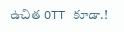ఉచిత OTT కూడా.!